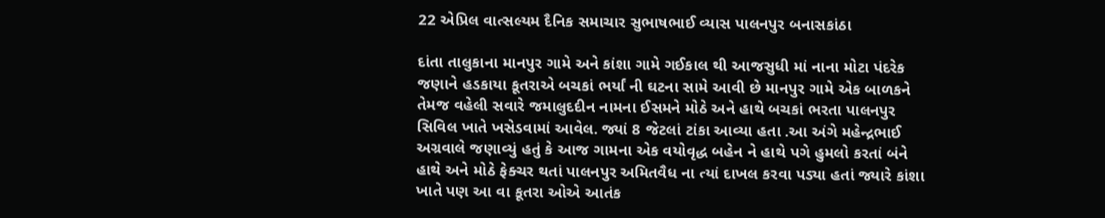22 એપ્રિલ વાત્સલ્યમ દૈનિક સમાચાર સુભાષભાઈ વ્યાસ પાલનપુર બનાસકાંઠા

દાંતા તાલુકાના માનપુર ગામે અને કાંશા ગામે ગઈકાલ થી આજસુધી માં નાના મોટા પંદરેક જણાને હડકાયા કૂતરાએ બચકાં ભર્યાં ની ઘટના સામે આવી છે માનપુર ગામે એક બાળકને તેમજ વહેલી સવારે જમાલુદદીન નામના ઈસમને મોઠે અને હાથે બચકાં ભરતા પાલનપુર સિવિલ ખાતે ખસેડવામાં આવેલ. જ્યાં 8 જેટલાં ટાંકા આવ્યા હતા .આ અંગે મહેન્દ્રભાઈ અગ્રવાલે જણાવ્યું હતું કે આજ ગામના એક વયોવૃદ્ધ બહેન ને હાથે પગે હુમલો કરતાં બંને હાથે અને મોઠે ફેક્ચર થતાં પાલનપુર અમિતવૈધ ના ત્યાં દાખલ કરવા પડ્યા હતાં જ્યારે કાંશા ખાતે પણ આ વા કૂતરા ઓએ આતંક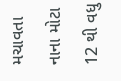મચાવતા નાના મોટા 12 થી વધુ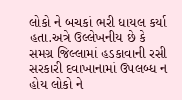લોકો ને બચકાં ભરી ધાયલ કર્યા હતા.અત્રે ઉલ્લેખનીય છે કે સમગ્ર જિલ્લામાં હડકાવાની રસી સરકારી દવાખાનામાં ઉપલબ્ધ ન હોય લોકો ને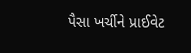પૈસા ખર્ચીને પ્રાઈવેટ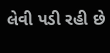લેવી પડી રહી છે